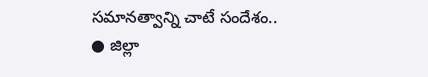సమానత్వాన్ని చాటే సందేశం..
● జిల్లా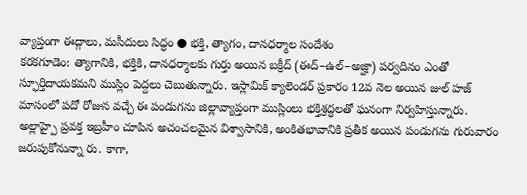వ్యాప్తంగా ఈద్గాలు, మసీదులు సిద్ధం ● భక్తి, త్యాగం, దానధర్మాల సందేశం
కరకగూడెం: త్యాగానికి, భక్తికి, దానధర్మాలకు గుర్తు అయిన బక్రీద్ (ఈద్–ఉల్–అజ్హా) పర్వదినం ఎంతో స్ఫూర్తిదాయకమని ముస్లిం పెద్దలు చెబుతున్నారు. ఇస్లామిక్ క్యాలెండర్ ప్రకారం 12వ నెల అయిన జుల్ హజ్ మాసంలో పదో రోజున వచ్చే ఈ పండుగను జిల్లావ్యాప్తంగా ముస్లింలు భక్తిశ్రద్ధలతో ఘనంగా నిర్వహిస్తున్నారు. అల్లాహ్పై ప్రవక్త ఇబ్రహీం చూపిన అచంచలమైన విశ్వాసానికి, అంకితభావానికి ప్రతీక అయిన పండుగను గురువారం జరుపుకోనున్నా రు. కాగా,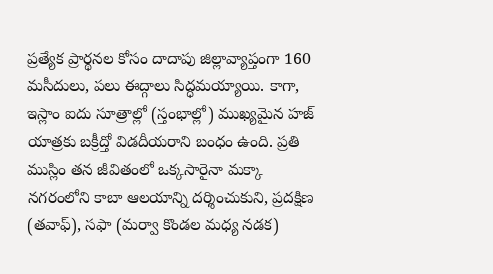ప్రత్యేక ప్రార్థనల కోసం దాదాపు జిల్లావ్యాప్తంగా 160 మసీదులు, పలు ఈద్గాలు సిద్ధమయ్యాయి. కాగా, ఇస్లాం ఐదు సూత్రాల్లో (స్తంభాల్లో) ముఖ్యమైన హజ్ యాత్రకు బక్రీద్తో విడదీయరాని బంధం ఉంది. ప్రతి ముస్లిం తన జీవితంలో ఒక్కసారైనా మక్కా నగరంలోని కాబా ఆలయాన్ని దర్శించుకుని, ప్రదక్షిణ (తవాఫ్), సఫా (మర్వా కొండల మధ్య నడక)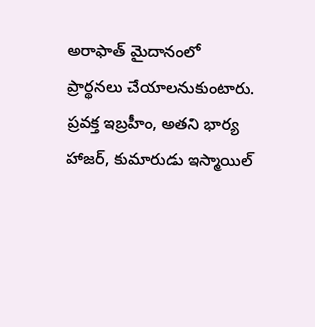అరాఫాత్ మైదానంలో ప్రార్థనలు చేయాలనుకుంటారు. ప్రవక్త ఇబ్రహీం, అతని భార్య హాజర్, కుమారుడు ఇస్మాయిల్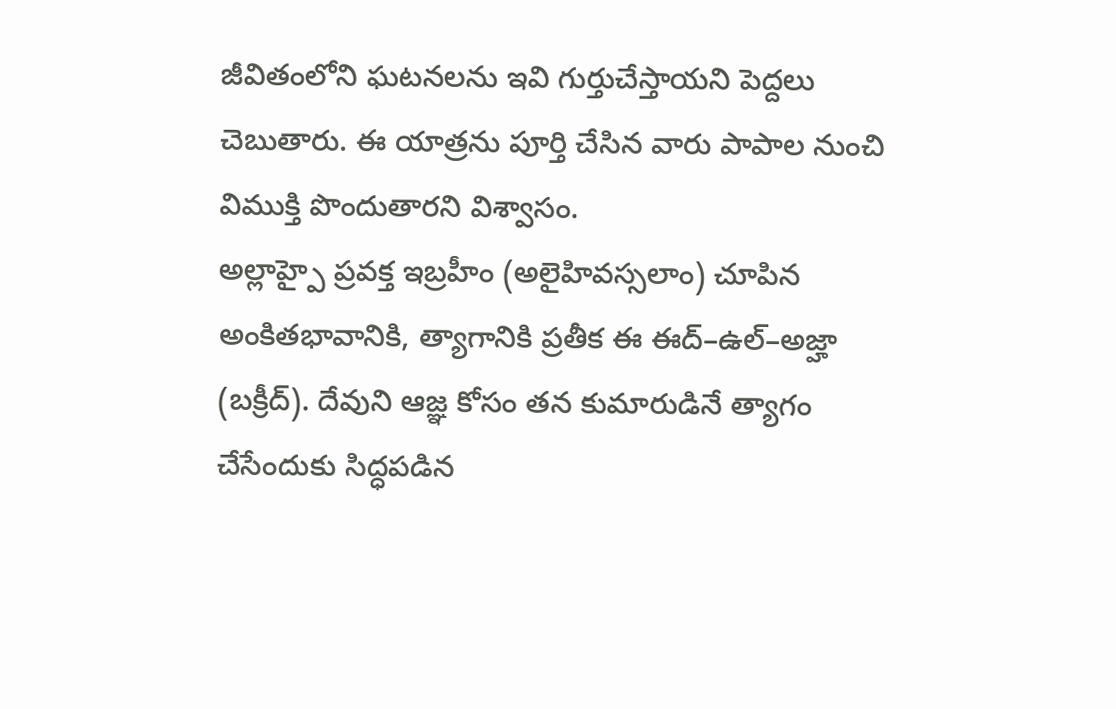జీవితంలోని ఘటనలను ఇవి గుర్తుచేస్తాయని పెద్దలు చెబుతారు. ఈ యాత్రను పూర్తి చేసిన వారు పాపాల నుంచి విముక్తి పొందుతారని విశ్వాసం.
అల్లాహ్పై ప్రవక్త ఇబ్రహీం (అలైహివస్సలాం) చూపిన అంకితభావానికి, త్యాగానికి ప్రతీక ఈ ఈద్–ఉల్–అజ్హా (బక్రీద్). దేవుని ఆజ్ఞ కోసం తన కుమారుడినే త్యాగం చేసేందుకు సిద్ధపడిన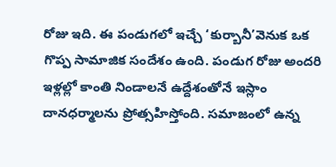రోజు ఇది. ఈ పండుగలో ఇచ్చే ‘కుర్బానీ’వెనుక ఒక గొప్ప సామాజిక సందేశం ఉంది. పండుగ రోజు అందరి ఇళ్లల్లో కాంతి నిండాలనే ఉద్దేశంతోనే ఇస్లాం దానధర్మాలను ప్రోత్సహిస్తోంది. సమాజంలో ఉన్న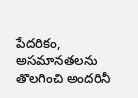పేదరికం, అసమానతలను తొలగించి అందరినీ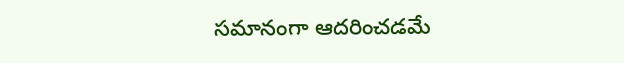సమానంగా ఆదరించడమే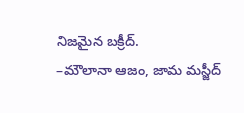నిజమైన బక్రీద్.
–మౌలానా ఆజం, జామ మస్జీద్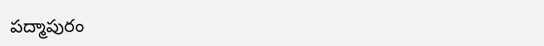పద్మాపురం